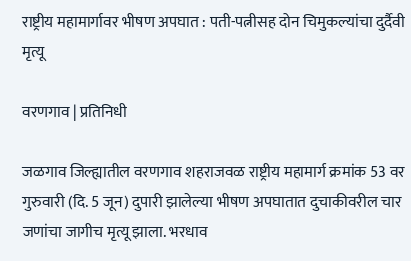राष्ट्रीय महामार्गावर भीषण अपघात : पती-पत्नीसह दोन चिमुकल्यांचा दुर्दैवी मृत्यू

वरणगाव | प्रतिनिधी

जळगाव जिल्ह्यातील वरणगाव शहराजवळ राष्ट्रीय महामार्ग क्रमांक 53 वर गुरुवारी (दि. 5 जून) दुपारी झालेल्या भीषण अपघातात दुचाकीवरील चार जणांचा जागीच मृत्यू झाला. भरधाव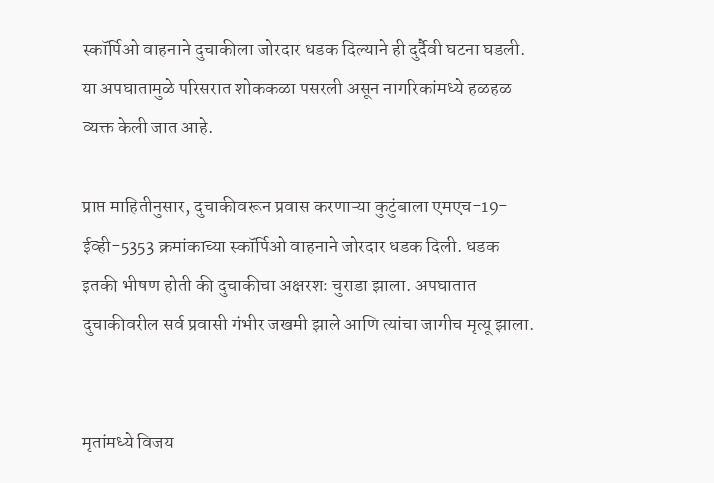स्कॉर्पिओ वाहनाने दुचाकीला जोरदार धडक दिल्याने ही दुर्दैवी घटना घडली. या अपघातामुळे परिसरात शोककळा पसरली असून नागरिकांमध्ये हळहळ व्यक्त केली जात आहे.

प्राप्त माहितीनुसार, दुचाकीवरून प्रवास करणाऱ्या कुटुंबाला एमएच-19-ईव्ही-5353 क्रमांकाच्या स्कॉर्पिओ वाहनाने जोरदार धडक दिली. धडक इतकी भीषण होती की दुचाकीचा अक्षरशः चुराडा झाला. अपघातात दुचाकीवरील सर्व प्रवासी गंभीर जखमी झाले आणि त्यांचा जागीच मृत्यू झाला.


मृतांमध्ये विजय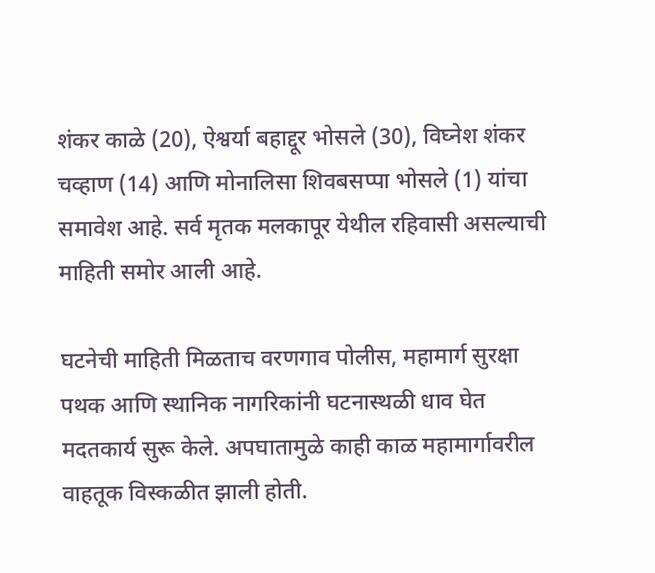शंकर काळे (20), ऐश्वर्या बहाद्दूर भोसले (30), विघ्नेश शंकर चव्हाण (14) आणि मोनालिसा शिवबसप्पा भोसले (1) यांचा समावेश आहे. सर्व मृतक मलकापूर येथील रहिवासी असल्याची माहिती समोर आली आहे.

घटनेची माहिती मिळताच वरणगाव पोलीस, महामार्ग सुरक्षा पथक आणि स्थानिक नागरिकांनी घटनास्थळी धाव घेत मदतकार्य सुरू केले. अपघातामुळे काही काळ महामार्गावरील वाहतूक विस्कळीत झाली होती.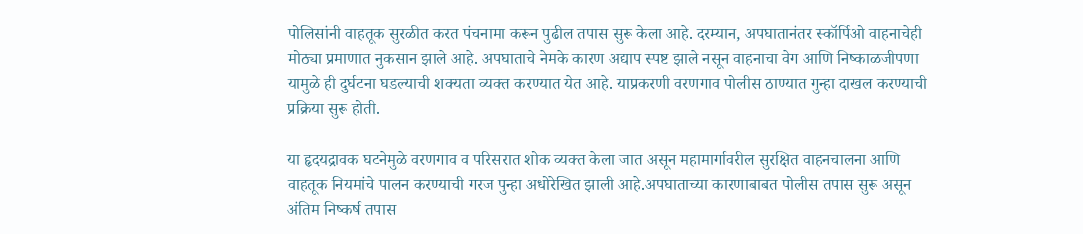पोलिसांनी वाहतूक सुरळीत करत पंचनामा करून पुढील तपास सुरू केला आहे. दरम्यान, अपघातानंतर स्कॉर्पिओ वाहनाचेही मोठ्या प्रमाणात नुकसान झाले आहे. अपघाताचे नेमके कारण अद्याप स्पष्ट झाले नसून वाहनाचा वेग आणि निष्काळजीपणा यामुळे ही दुर्घटना घडल्याची शक्यता व्यक्त करण्यात येत आहे. याप्रकरणी वरणगाव पोलीस ठाण्यात गुन्हा दाखल करण्याची प्रक्रिया सुरू होती.

या हृदयद्रावक घटनेमुळे वरणगाव व परिसरात शोक व्यक्त केला जात असून महामार्गावरील सुरक्षित वाहनचालना आणि वाहतूक नियमांचे पालन करण्याची गरज पुन्हा अधोरेखित झाली आहे.अपघाताच्या कारणाबाबत पोलीस तपास सुरू असून अंतिम निष्कर्ष तपास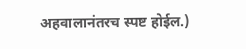अहवालानंतरच स्पष्ट होईल.)